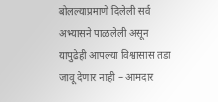बोलल्याप्रमाणे दिलेली सर्व अभ्यासने पाळलेली असून यापुढेही आपल्या विश्वासास तडा जावू देणार नाही – आमदार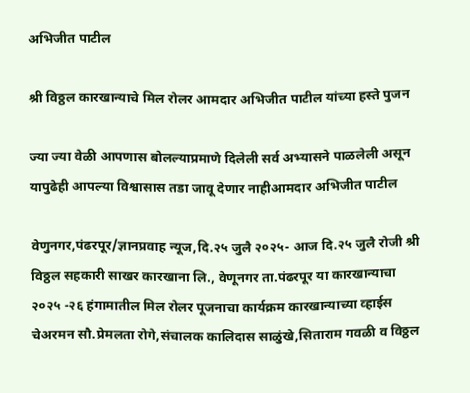अभिजीत पाटील

श्री विठ्ठल कारखान्याचे मिल रोलर आमदार अभिजीत पाटील यांच्या हस्ते पुजन

ज्या ज्या वेळी आपणास बोलल्याप्रमाणे दिलेली सर्व अभ्यासने पाळलेली असून यापुढेही आपल्या विश्वासास तडा जावू देणार नाहीआमदार अभिजीत पाटील

वेणुनगर,पंढरपूर/ज्ञानप्रवाह न्यूज,दि.२५ जुलै २०२५- आज दि.२५ जुलै रोजी श्री विठ्ठल सहकारी साखर कारखाना लि., वेणूनगर ता.पंढरपूर या कारखान्याचा २०२५ -२६ हंगामातील मिल रोलर पूजनाचा कार्यक्रम कारखान्याच्या व्हाईस चेअरमन सौ.प्रेमलता रोगे,संचालक कालिदास साळुंखे,सिताराम गवळी व विठ्ठल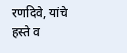रणदिवे, यांचे हस्ते व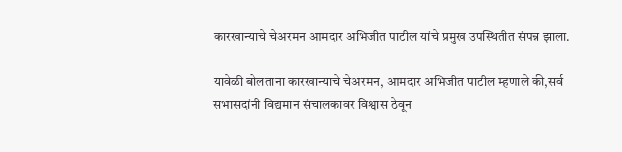कारखान्याचे चेअरमन आमदार अभिजीत पाटील यांचे प्रमुख उपस्थितीत संपन्न झाला.

यावेळी बोलताना कारखान्याचे चेअरमन, आमदार अभिजीत पाटील म्हणाले की,सर्व सभासदांनी विद्यमान संचालकावर विश्वास ठेवून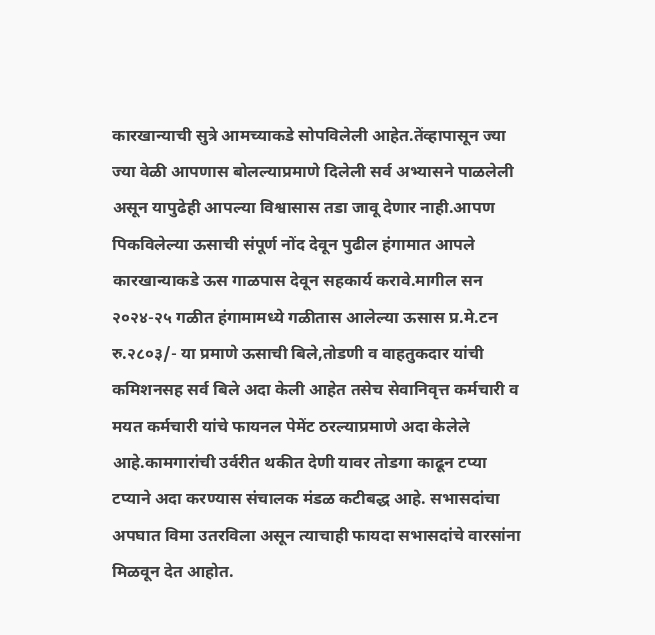कारखान्याची सुत्रे आमच्याकडे सोपविलेली आहेत.तेंव्हापासून ज्या ज्या वेळी आपणास बोलल्याप्रमाणे दिलेली सर्व अभ्यासने पाळलेली असून यापुढेही आपल्या विश्वासास तडा जावू देणार नाही.आपण पिकविलेल्या ऊसाची संपूर्ण नोंद देवून पुढील हंगामात आपले कारखान्याकडे ऊस गाळपास देवून सहकार्य करावे.मागील सन २०२४-२५ गळीत हंगामामध्ये गळीतास आलेल्या ऊसास प्र.मे.टन रु.२८०३/- या प्रमाणे ऊसाची बिले,तोडणी व वाहतुकदार यांची कमिशनसह सर्व बिले अदा केली आहेत तसेच सेवानिवृत्त कर्मचारी व मयत कर्मचारी यांचे फायनल पेमेंट ठरल्याप्रमाणे अदा केलेले आहे.कामगारांची उर्वरीत थकीत देणी यावर तोडगा काढून टप्या टप्याने अदा करण्यास संचालक मंडळ कटीबद्ध आहे. सभासदांचा अपघात विमा उतरविला असून त्याचाही फायदा सभासदांचे वारसांना मिळवून देत आहोत.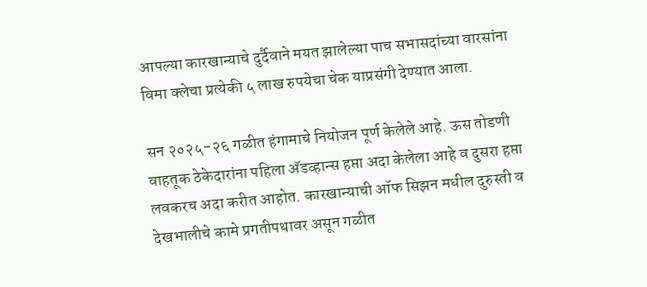आपल्या कारखान्याचे दुर्दैवाने मयत झालेल्या पाच सभासदांच्या वारसांना विमा क्लेचा प्रत्येकी ५ लाख रुपयेचा चेक याप्रसंगी देण्यात आला.

सन २०२५-२६ गळीत हंगामाचे नियोजन पूर्ण केलेले आहे. ऊस तोडणी वाहतूक ठेकेदारांना पहिला अ‍ॅडव्हान्स हप्ता अदा केलेला आहे व दुसरा हप्ता लवकरच अदा करीत आहोत. कारखान्याची ऑफ सिझन मधील दुरुस्ती व देखभालीचे कामे प्रगतीपथावर असून गळीत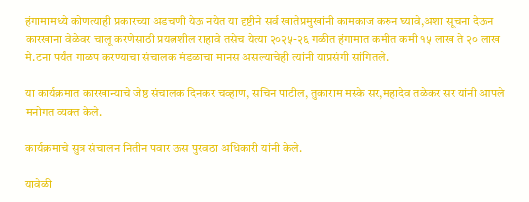हंगामामध्ये कोणत्याही प्रकारच्या अडचणी येऊ नयेत या दृष्टीने सर्व खातेप्रमुखांनी कामकाज करुन घ्यावे,अशा सूचना देऊन कारखाना वेळेवर चालू करणेसाठी प्रयत्नशील राहावे तसेच येत्या २०२५-२६ गळीत हंगामात कमीत कमी १५ लाख ते २० लाख मे.टना पर्यंत गाळप करण्याचा संचालक मंडळाचा मानस असल्याचेही त्यांनी याप्रसंगी सांगितले.

या कार्यक्रमात कारखान्याचे जेष्ठ संचालक दिनकर चव्हाण, सचिन पाटील, तुकाराम मस्के सर,महादेव तळेकर सर यांनी आपले मनोगत व्यक्त केले.

कार्यक्रमाचे सुत्र संचालन नितीन पवार ऊस पुरवठा अधिकारी यांनी केले.

यावेळी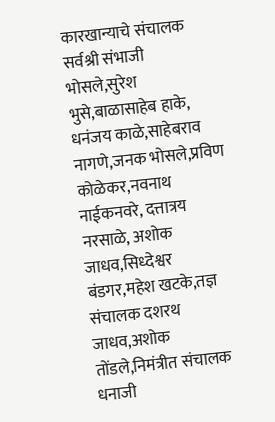कारखान्याचे संचालक सर्वश्री संभाजी भोसले,सुरेश भुसे,बाळासाहेब हाके, धनंजय काळे,साहेबराव नागणे,जनक भोसले,प्रविण कोळेकर,नवनाथ नाईकनवरे, दत्तात्रय नरसाळे, अशोक जाधव,सिध्देश्वर बंडगर,महेश खटके,तज्ञ संचालक दशरथ जाधव,अशोक तोंडले,निमंत्रीत संचालक धनाजी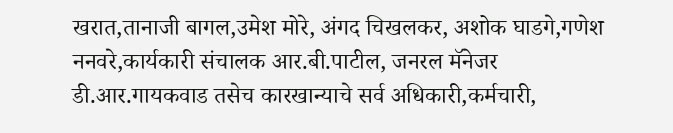खरात,तानाजी बागल,उमेश मोरे, अंगद चिखलकर, अशोक घाडगे,गणेश ननवरे,कार्यकारी संचालक आर.बी.पाटील, जनरल मॅनेजर डी.आर.गायकवाड तसेच कारखान्याचे सर्व अधिकारी,कर्मचारी,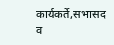कार्यकर्ते,सभासद व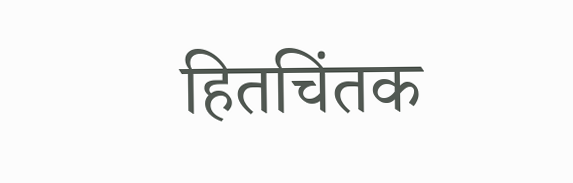हितचिंतक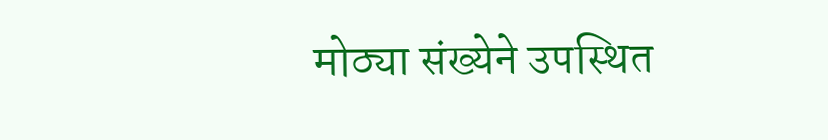मोठ्या संख्येने उपस्थित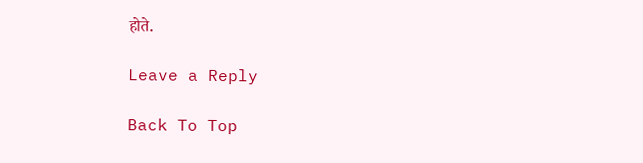होते.

Leave a Reply

Back To Top